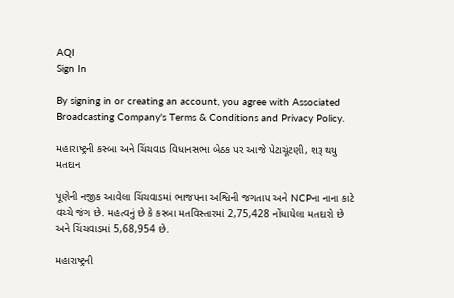AQI
Sign In

By signing in or creating an account, you agree with Associated Broadcasting Company's Terms & Conditions and Privacy Policy.

મહારાષ્ટ્રની કસ્બા અને ચિંચવાડ વિધાનસભા બેઠક પર આજે પેટાચૂંટણી, શરૂ થયુ મતદાન

પૂણેની નજીક આવેલા ચિંચવાડમાં ભાજપના અશ્વિની જગતાપ અને NCPના નાના કાટે વચ્ચે જંગ છે. મહત્વનું છે કે કસ્બા મતવિસ્તારમાં 2,75,428 નોંધાયેલા મતદારો છે અને ચિંચવાડમાં 5,68,954 છે.

મહારાષ્ટ્રની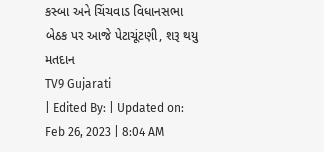કસ્બા અને ચિંચવાડ વિધાનસભા બેઠક પર આજે પેટાચૂંટણી, શરૂ થયુ મતદાન
TV9 Gujarati
| Edited By: | Updated on: Feb 26, 2023 | 8:04 AM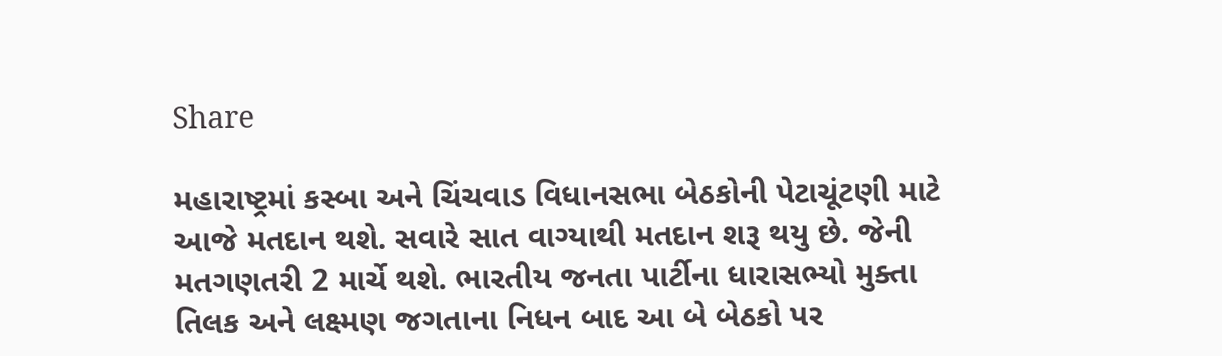Share

મહારાષ્ટ્રમાં કસ્બા અને ચિંચવાડ વિધાનસભા બેઠકોની પેટાચૂંટણી માટે આજે મતદાન થશે. સવારે સાત વાગ્યાથી મતદાન શરૂ થયુ છે. જેની મતગણતરી 2 માર્ચે થશે. ભારતીય જનતા પાર્ટીના ધારાસભ્યો મુક્તા તિલક અને લક્ષ્મણ જગતાના નિધન બાદ આ બે બેઠકો પર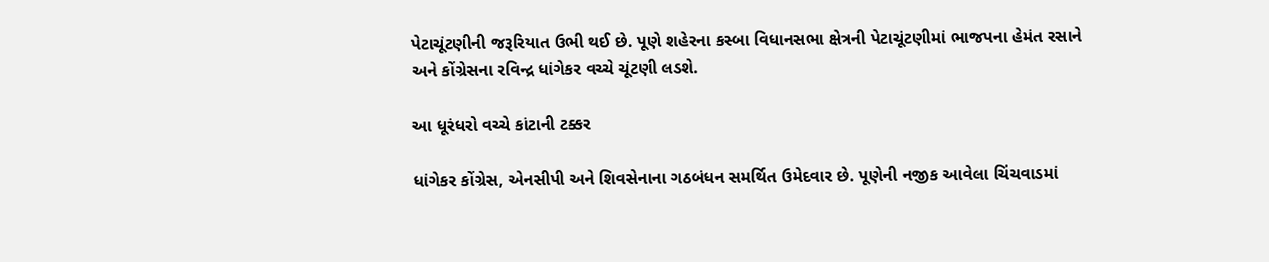પેટાચૂંટણીની જરૂરિયાત ઉભી થઈ છે. પૂણે શહેરના કસ્બા વિધાનસભા ક્ષેત્રની પેટાચૂંટણીમાં ભાજપના હેમંત રસાને અને કોંગ્રેસના રવિન્દ્ર ધાંગેકર વચ્ચે ચૂંટણી લડશે.

આ ધૂરંધરો વચ્ચે કાંટાની ટક્કર

ધાંગેકર કોંગ્રેસ, એનસીપી અને શિવસેનાના ગઠબંધન સમર્થિત ઉમેદવાર છે. પૂણેની નજીક આવેલા ચિંચવાડમાં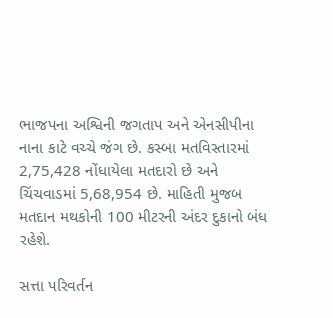ભાજપના અશ્વિની જગતાપ અને એનસીપીના નાના કાટે વચ્ચે જંગ છે. કસ્બા મતવિસ્તારમાં 2,75,428 નોંધાયેલા મતદારો છે અને ચિંચવાડમાં 5,68,954 છે. માહિતી મુજબ મતદાન મથકોની 100 મીટરની અંદર દુકાનો બંધ રહેશે.

સત્તા પરિવર્તન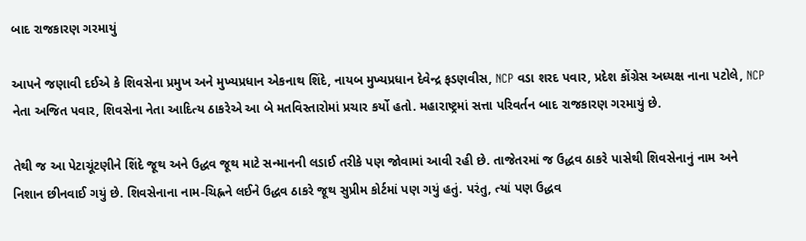બાદ રાજકારણ ગરમાયું

આપને જણાવી દઈએ કે શિવસેના પ્રમુખ અને મુખ્યપ્રધાન એકનાથ શિંદે, નાયબ મુખ્યપ્રધાન દેવેન્દ્ર ફડણવીસ, NCP વડા શરદ પવાર, પ્રદેશ કોંગ્રેસ અધ્યક્ષ નાના પટોલે, NCP નેતા અજિત પવાર, શિવસેના નેતા આદિત્ય ઠાકરેએ આ બે મતવિસ્તારોમાં પ્રચાર કર્યો હતો. મહારાષ્ટ્રમાં સત્તા પરિવર્તન બાદ રાજકારણ ગરમાયું છે.

તેથી જ આ પેટાચૂંટણીને શિંદે જૂથ અને ઉદ્ધવ જૂથ માટે સન્માનની લડાઈ તરીકે પણ જોવામાં આવી રહી છે. તાજેતરમાં જ ઉદ્ધવ ઠાકરે પાસેથી શિવસેનાનું નામ અને નિશાન છીનવાઈ ગયું છે. શિવસેનાના નામ-ચિહ્નને લઈને ઉદ્ધવ ઠાકરે જૂથ સુપ્રીમ કોર્ટમાં પણ ગયું હતું. પરંતુ, ત્યાં પણ ઉદ્ધવ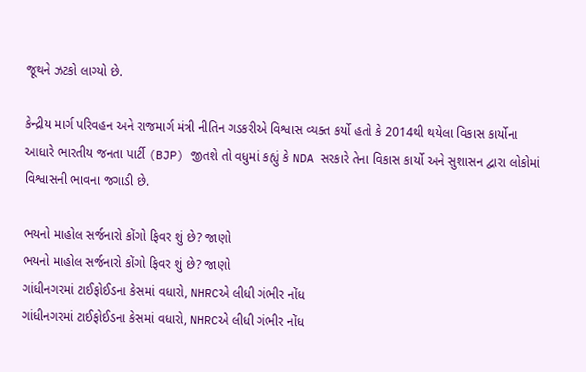જૂથને ઝટકો લાગ્યો છે.

કેન્દ્રીય માર્ગ પરિવહન અને રાજમાર્ગ મંત્રી નીતિન ગડકરીએ વિશ્વાસ વ્યક્ત કર્યો હતો કે 2014થી થયેલા વિકાસ કાર્યોના આધારે ભારતીય જનતા પાર્ટી (BJP) જીતશે તો વધુમાં કહ્યું કે NDA સરકારે તેના વિકાસ કાર્યો અને સુશાસન દ્વારા લોકોમાં વિશ્વાસની ભાવના જગાડી છે.

ભયનો માહોલ સર્જનારો કોંગો ફિવર શું છે? જાણો
ભયનો માહોલ સર્જનારો કોંગો ફિવર શું છે? જાણો
ગાંધીનગરમાં ટાઈફોઈડના કેસમાં વધારો, NHRCએ લીધી ગંભીર નોંધ
ગાંધીનગરમાં ટાઈફોઈડના કેસમાં વધારો, NHRCએ લીધી ગંભીર નોંધ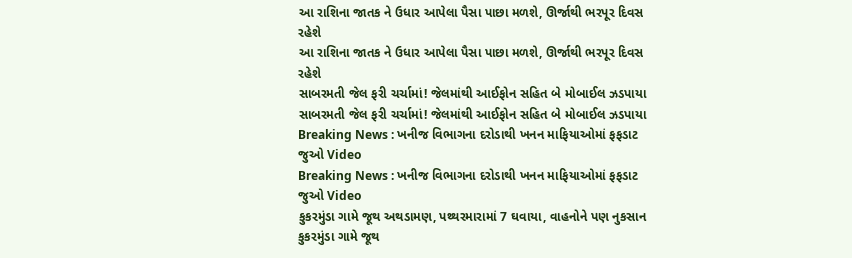આ રાશિના જાતક ને ઉધાર આપેલા પૈસા પાછા મળશે, ઊર્જાથી ભરપૂર દિવસ રહેશે
આ રાશિના જાતક ને ઉધાર આપેલા પૈસા પાછા મળશે, ઊર્જાથી ભરપૂર દિવસ રહેશે
સાબરમતી જેલ ફરી ચર્ચામાં! જેલમાંથી આઈફોન સહિત બે મોબાઈલ ઝડપાયા
સાબરમતી જેલ ફરી ચર્ચામાં! જેલમાંથી આઈફોન સહિત બે મોબાઈલ ઝડપાયા
Breaking News : ખનીજ વિભાગના દરોડાથી ખનન માફિયાઓમાં ફફડાટ જુઓ Video
Breaking News : ખનીજ વિભાગના દરોડાથી ખનન માફિયાઓમાં ફફડાટ જુઓ Video
કુકરમુંડા ગામે જૂથ અથડામણ, પથ્થરમારામાં 7 ઘવાયા, વાહનોને પણ નુકસાન
કુકરમુંડા ગામે જૂથ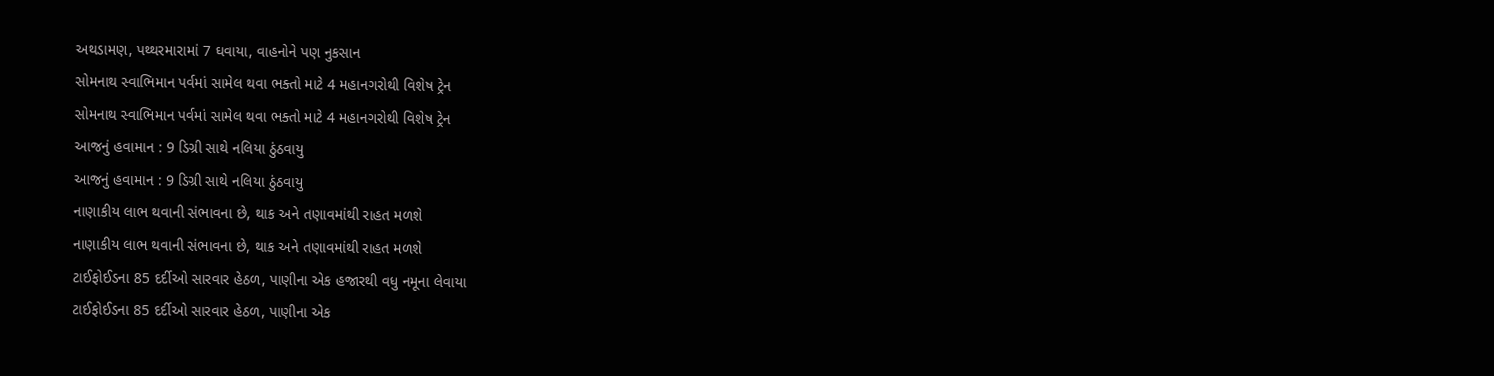અથડામણ, પથ્થરમારામાં 7 ઘવાયા, વાહનોને પણ નુકસાન
સોમનાથ સ્વાભિમાન પર્વમાં સામેલ થવા ભક્તો માટે 4 મહાનગરોથી વિશેષ ટ્રેન
સોમનાથ સ્વાભિમાન પર્વમાં સામેલ થવા ભક્તો માટે 4 મહાનગરોથી વિશેષ ટ્રેન
આજનું હવામાન : 9 ડિગ્રી સાથે નલિયા ઠુંઠવાયુ
આજનું હવામાન : 9 ડિગ્રી સાથે નલિયા ઠુંઠવાયુ
નાણાકીય લાભ થવાની સંભાવના છે, થાક અને તણાવમાંથી રાહત મળશે
નાણાકીય લાભ થવાની સંભાવના છે, થાક અને તણાવમાંથી રાહત મળશે
ટાઈફોઈડના 85 દર્દીઓ સારવાર હેઠળ, પાણીના એક હજારથી વધુ નમૂના લેવાયા
ટાઈફોઈડના 85 દર્દીઓ સારવાર હેઠળ, પાણીના એક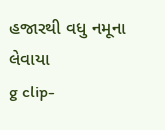હજારથી વધુ નમૂના લેવાયા
g clip-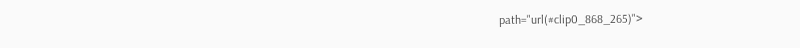path="url(#clip0_868_265)">